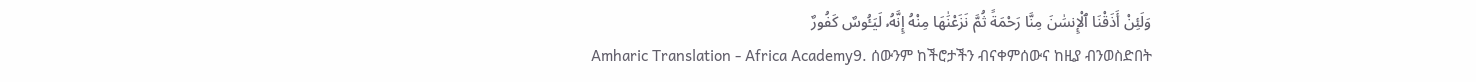وَلَئِنْ أَذَقْنَا ٱلْإِنسَٰنَ مِنَّا رَحْمَةً ثُمَّ نَزَعْنَٰهَا مِنْهُ إِنَّهُۥ لَيَـُٔوسٌ كَفُورٌ
Amharic Translation - Africa Academy9. ሰውንም ከችሮታችን ብናቀምሰውና ከዚያ ብንወስድበት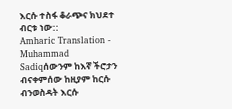እርሱ ተስፋ ቆራጭና ክህደተ ብርቱ ነው::
Amharic Translation - Muhammad Sadiqሰውንም ከእኛ ችሮታን ብናቀምሰው ከዚያም ከርሱ ብንወስዳት እርሱ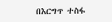በእርግጥ ተስፋ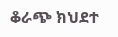ቆራጭ ክህደተ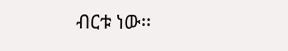ብርቱ ነው፡፡